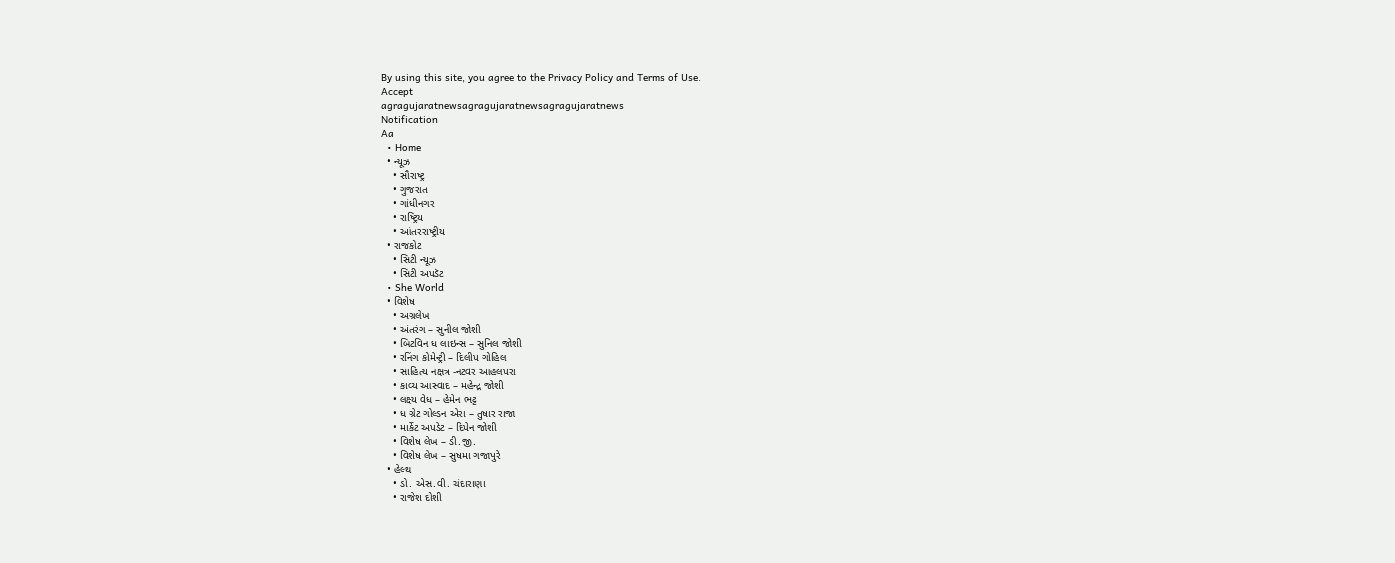By using this site, you agree to the Privacy Policy and Terms of Use.
Accept
agragujaratnewsagragujaratnewsagragujaratnews
Notification
Aa
  • Home
  • ન્યૂઝ
    • સૌરાષ્ટ્ર
    • ગુજરાત
    • ગાંધીનગર
    • રાષ્ટ્રિય
    • આંતરરાષ્ટ્રીય
  • રાજકોટ
    • સિટી ન્યૂઝ
    • સિટી અપડૅટ
  • She World
  • વિશેષ
    • અગ્રલેખ
    • અંતરંગ – સુનીલ જોશી
    • બિટવિન ધ લાઇન્સ – સુનિલ જોશી
    • રનિંગ કોમેન્ટ્રી – દિલીપ ગોહિલ
    • સાહિત્ય નક્ષત્ર -નટવર આહલપરા
    • કાવ્ય આસ્વાદ – મહેન્દ્ર જોશી
    • લક્ષ્ય વેધ – હેમેન ભટ્ટ
    • ધ ગ્રેટ ગોલ્ડન એરા – તુષાર રાજા
    • માર્કેટ અપડેટ – દિપેન જોશી
    • વિશેષ લેખ – ડી.જી.
    • વિશેષ લેખ – સુષમા ગજાપુરે
  • હેલ્થ
    • ડો. એસ.વી. ચંદારાણા
    • રાજેશ દોશી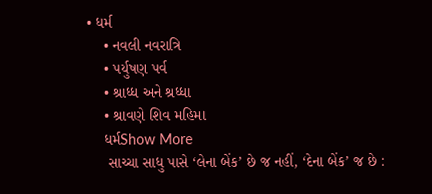• ધર્મ
    • નવલી નવરાત્રિ
    • પર્યુષણ પર્વ
    • શ્રાધ્ધ અને શ્રધ્ધા
    • શ્રાવણે શિવ મહિમા
    ધર્મShow More
     સાચ્ચા સાધુ પાસે ‘લેના બેંક’ છે જ નહીં, ‘દેના બેંક’ જ છે :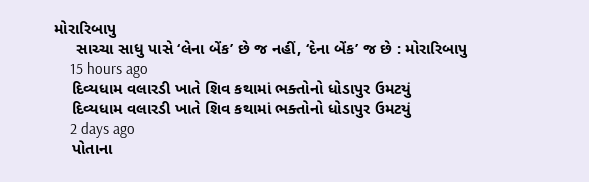મોરારિબાપુ
     સાચ્ચા સાધુ પાસે ‘લેના બેંક’ છે જ નહીં, ‘દેના બેંક’ જ છે : મોરારિબાપુ
    15 hours ago
    દિવ્યધામ વલારડી ખાતે શિવ કથામાં ભક્તોનો ધોડાપુર ઉમટયું
    દિવ્યધામ વલારડી ખાતે શિવ કથામાં ભક્તોનો ધોડાપુર ઉમટયું
    2 days ago
    પોતાના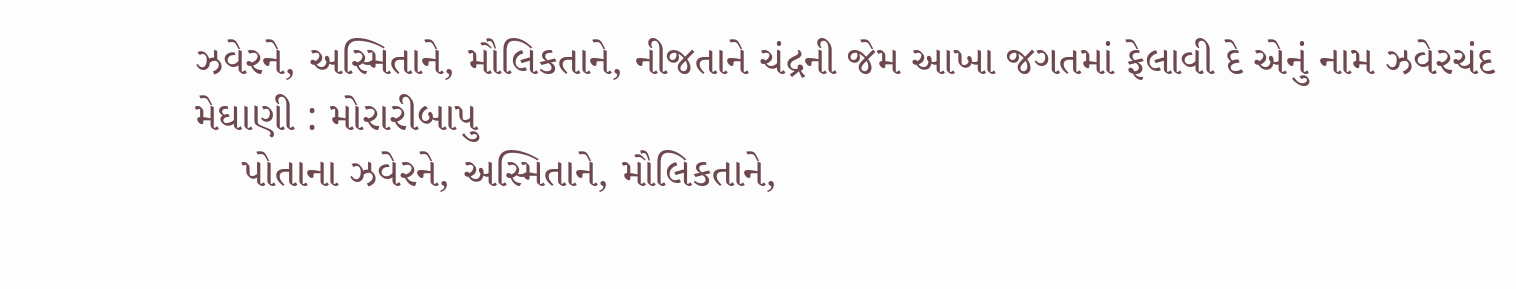ઝવેરને, અસ્મિતાને, મૌલિકતાને, નીજતાને ચંદ્રની જેમ આખા જગતમાં ફેલાવી દે એનું નામ ઝવેરચંદ મેઘાણી : મોરારીબાપુ
    પોતાના ઝવેરને, અસ્મિતાને, મૌલિકતાને,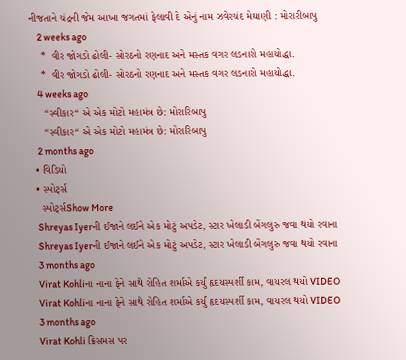નીજતાને ચંદ્રની જેમ આખા જગતમાં ફેલાવી દે એનું નામ ઝવેરચંદ મેઘાણી : મોરારીબાપુ
    2 weeks ago
    *  વીર જોગડો ઢોલી- સોરઠનો રણનાદ અને મસ્તક વગર લડનારો મહાયોદ્ધા.
    *  વીર જોગડો ઢોલી- સોરઠનો રણનાદ અને મસ્તક વગર લડનારો મહાયોદ્ધા.
    4 weeks ago
     “સ્વીકાર“ એ એક મોટો મહામંત્ર છે: મોરારિબાપુ
     “સ્વીકાર“ એ એક મોટો મહામંત્ર છે: મોરારિબાપુ
    2 months ago
  • વિડિયો
  • સ્પોર્ટ્સ
    સ્પોર્ટ્સShow More
    Shreyas Iyerની ઈજાને લઈને એક મોટું અપડેટ, સ્ટાર ખેલાડી બેંગલુરુ જવા થયો રવાના
    Shreyas Iyerની ઈજાને લઈને એક મોટું અપડેટ, સ્ટાર ખેલાડી બેંગલુરુ જવા થયો રવાના
    3 months ago
    Virat Kohliના નાના ફેને સાથે રોહિત શર્માએ કર્યું હૃદયસ્પર્શી કામ, વાયરલ થયો VIDEO
    Virat Kohliના નાના ફેને સાથે રોહિત શર્માએ કર્યું હૃદયસ્પર્શી કામ, વાયરલ થયો VIDEO
    3 months ago
    Virat Kohli ક્રિસમસ પર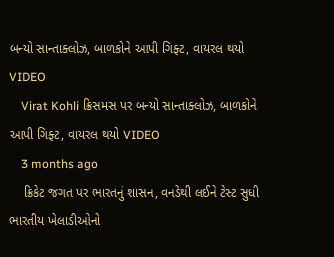બન્યો સાન્તાક્લોઝ, બાળકોને આપી ગિફ્ટ, વાયરલ થયો VIDEO
    Virat Kohli ક્રિસમસ પર બન્યો સાન્તાક્લોઝ, બાળકોને આપી ગિફ્ટ, વાયરલ થયો VIDEO
    3 months ago
    ક્રિકેટ જગત પર ભારતનું શાસન, વનડેથી લઈને ટેસ્ટ સુધી ભારતીય ખેલાડીઓનો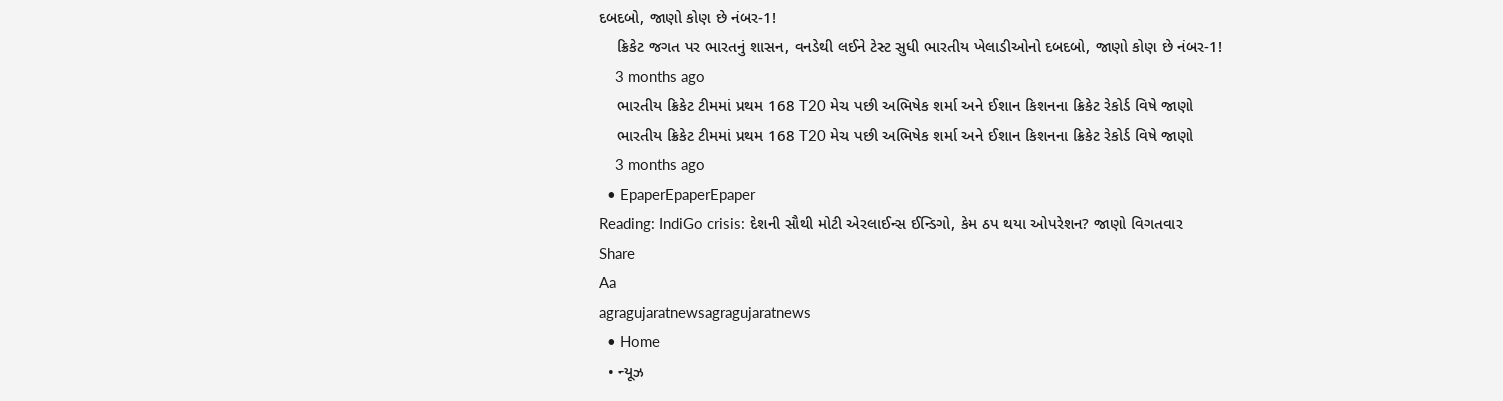દબદબો, જાણો કોણ છે નંબર-1!
    ક્રિકેટ જગત પર ભારતનું શાસન, વનડેથી લઈને ટેસ્ટ સુધી ભારતીય ખેલાડીઓનો દબદબો, જાણો કોણ છે નંબર-1!
    3 months ago
    ભારતીય ક્રિકેટ ટીમમાં પ્રથમ 168 T20 મેચ પછી અભિષેક શર્મા અને ઈશાન કિશનના ક્રિકેટ રેકોર્ડ વિષે જાણો
    ભારતીય ક્રિકેટ ટીમમાં પ્રથમ 168 T20 મેચ પછી અભિષેક શર્મા અને ઈશાન કિશનના ક્રિકેટ રેકોર્ડ વિષે જાણો
    3 months ago
  • EpaperEpaperEpaper
Reading: IndiGo crisis: દેશની સૌથી મોટી એરલાઈન્સ ઈન્ડિગો, કેમ ઠપ થયા ઓપરેશન? જાણો વિગતવાર
Share
Aa
agragujaratnewsagragujaratnews
  • Home
  • ન્યૂઝ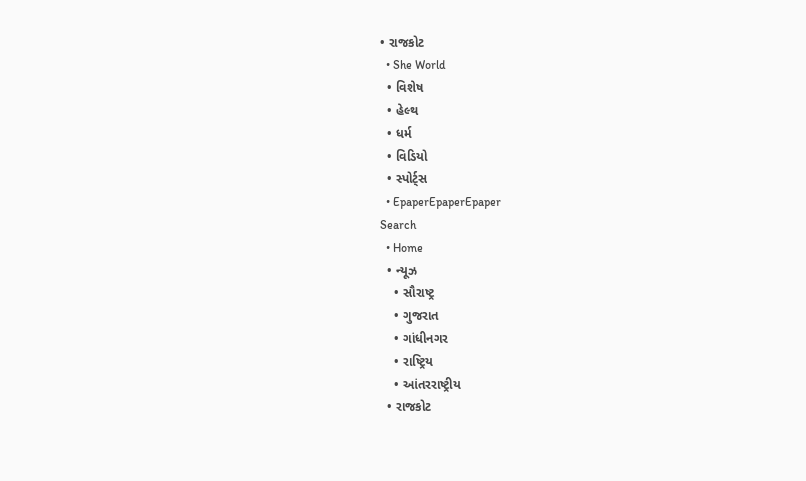• રાજકોટ
  • She World
  • વિશેષ
  • હેલ્થ
  • ધર્મ
  • વિડિયો
  • સ્પોર્ટ્સ
  • EpaperEpaperEpaper
Search
  • Home
  • ન્યૂઝ
    • સૌરાષ્ટ્ર
    • ગુજરાત
    • ગાંધીનગર
    • રાષ્ટ્રિય
    • આંતરરાષ્ટ્રીય
  • રાજકોટ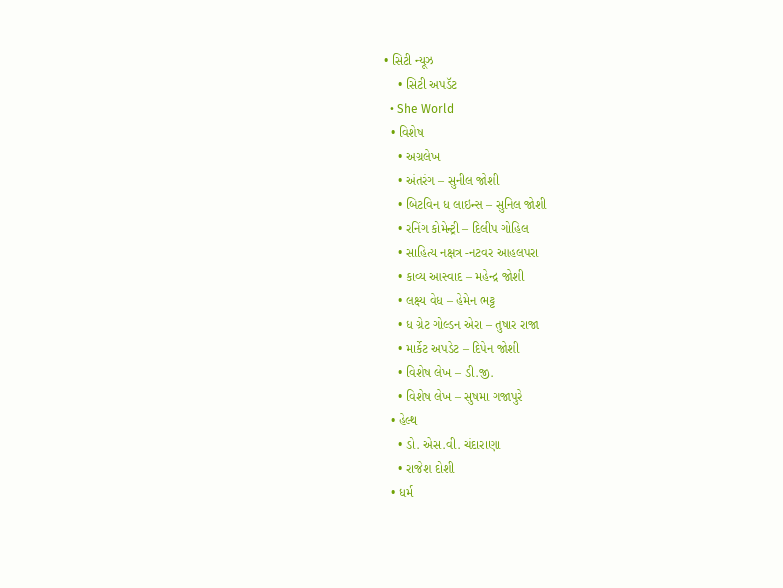• સિટી ન્યૂઝ
    • સિટી અપડૅટ
  • She World
  • વિશેષ
    • અગ્રલેખ
    • અંતરંગ – સુનીલ જોશી
    • બિટવિન ધ લાઇન્સ – સુનિલ જોશી
    • રનિંગ કોમેન્ટ્રી – દિલીપ ગોહિલ
    • સાહિત્ય નક્ષત્ર -નટવર આહલપરા
    • કાવ્ય આસ્વાદ – મહેન્દ્ર જોશી
    • લક્ષ્ય વેધ – હેમેન ભટ્ટ
    • ધ ગ્રેટ ગોલ્ડન એરા – તુષાર રાજા
    • માર્કેટ અપડેટ – દિપેન જોશી
    • વિશેષ લેખ – ડી.જી.
    • વિશેષ લેખ – સુષમા ગજાપુરે
  • હેલ્થ
    • ડો. એસ.વી. ચંદારાણા
    • રાજેશ દોશી
  • ધર્મ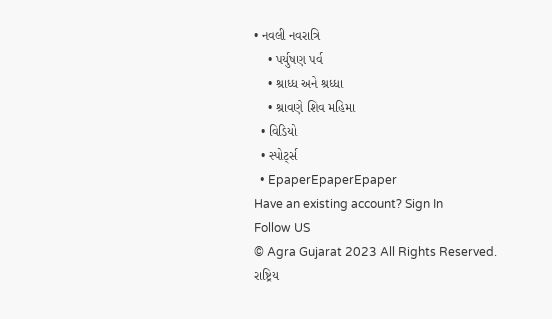• નવલી નવરાત્રિ
    • પર્યુષણ પર્વ
    • શ્રાધ્ધ અને શ્રધ્ધા
    • શ્રાવણે શિવ મહિમા
  • વિડિયો
  • સ્પોર્ટ્સ
  • EpaperEpaperEpaper
Have an existing account? Sign In
Follow US
© Agra Gujarat 2023 All Rights Reserved.
રાષ્ટ્રિય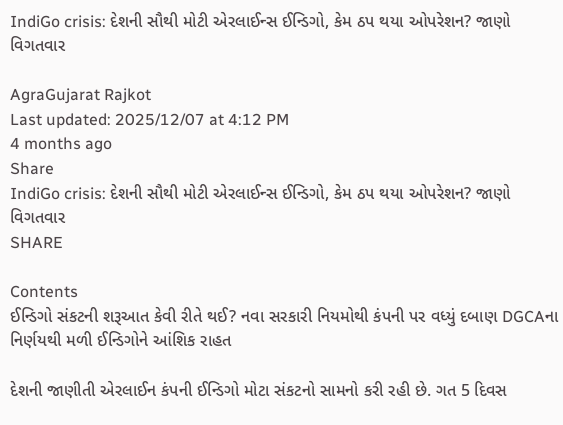IndiGo crisis: દેશની સૌથી મોટી એરલાઈન્સ ઈન્ડિગો, કેમ ઠપ થયા ઓપરેશન? જાણો વિગતવાર

AgraGujarat Rajkot
Last updated: 2025/12/07 at 4:12 PM
4 months ago
Share
IndiGo crisis: દેશની સૌથી મોટી એરલાઈન્સ ઈન્ડિગો, કેમ ઠપ થયા ઓપરેશન? જાણો વિગતવાર
SHARE

Contents
ઈન્ડિગો સંકટની શરૂઆત કેવી રીતે થઈ? નવા સરકારી નિયમોથી કંપની પર વધ્યું દબાણ DGCAના નિર્ણયથી મળી ઈન્ડિગોને આંશિક રાહત

દેશની જાણીતી એરલાઈન કંપની ઈન્ડિગો મોટા સંકટનો સામનો કરી રહી છે. ગત 5 દિવસ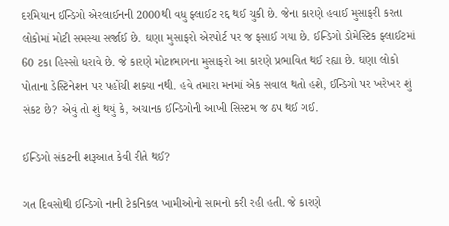દરમિયાન ઈન્ડિગો એરલાઈનની 2000થી વધુ ફ્લાઈટ રદ્દ થઈ ચુકી છે. જેના કારણે હવાઈ મુસાફરી કરતા લોકોમાં મોટી સમસ્યા સર્જાઈ છે. ઘણા મુસાફરો એરપોર્ટ પર જ ફસાઈ ગયા છે. ઈન્ડિગો ડોમેસ્ટિક ફ્લાઈટમાં 60 ટકા હિસ્સો ધરાવે છે. જે કારણે મોટાભાગના મુસાફરો આ કારણે પ્રભાવિત થઈ રહ્યા છે. ઘણા લોકો પોતાના ડેસ્ટિનેશન પર પહોંચી શક્યા નથી. હવે તમારા મનમાં એક સવાલ થતો હશે, ઈન્ડિગો પર ખરેખર શું સંકટ છે? એવું તો શું થયું કે, અચાનક ઈન્ડિગોની આખી સિસ્ટમ જ ઠપ થઈ ગઈ.

ઈન્ડિગો સંકટની શરૂઆત કેવી રીતે થઈ?

ગત દિવસોથી ઈન્ડિગો નાની ટેકનિકલ ખામીઓનો સામનો કરી રહી હતી. જે કારણે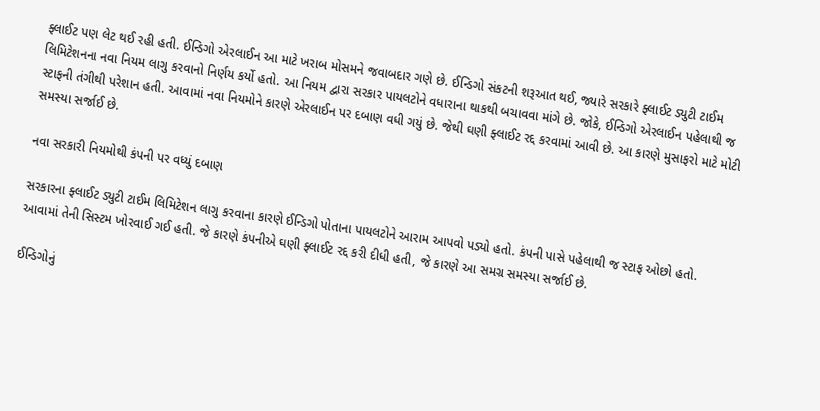ફ્લાઈટ પણ લેટ થઈ રહી હતી. ઈન્ડિગો એરલાઈન આ માટે ખરાબ મોસમને જવાબદાર ગણે છે. ઈન્ડિગો સંકટની શરૂઆત થઈ, જ્યારે સરકારે ફ્લાઈટ ડ્યુટી ટાઈમ લિમિટેશનના નવા નિયમ લાગુ કરવાનો નિર્ણય કર્યો હતો. આ નિયમ દ્વારા સરકાર પાયલટોને વધારાના થાકથી બચાવવા માંગે છે. જોકે, ઈન્ડિગો એરલાઈન પહેલાથી જ સ્ટાફની તંગીથી પરેશાન હતી. આવામાં નવા નિયમોને કારણે એરલાઈન પર દબાણ વધી ગયું છે. જેથી ઘણી ફ્લાઈટ રદ્દ કરવામાં આવી છે. આ કારણે મુસાફરો માટે મોટી સમસ્યા સર્જાઈ છે.

નવા સરકારી નિયમોથી કંપની પર વધ્યું દબાણ

સરકારના ફ્લાઈટ ડ્યુટી ટાઈમ લિમિટેશન લાગુ કરવાના કારણે ઈન્ડિગો પોતાના પાયલટોને આરામ આપવો પડ્યો હતો. કંપની પાસે પહેલાથી જ સ્ટાફ ઓછો હતો. આવામાં તેની સિસ્ટમ ખોરવાઈ ગઈ હતી. જે કારણે કંપનીએ ઘણી ફ્લાઈટ રદ્દ કરી દીધી હતી, જે કારણે આ સમગ્ર સમસ્યા સર્જાઈ છે.

ઈન્ડિગોનું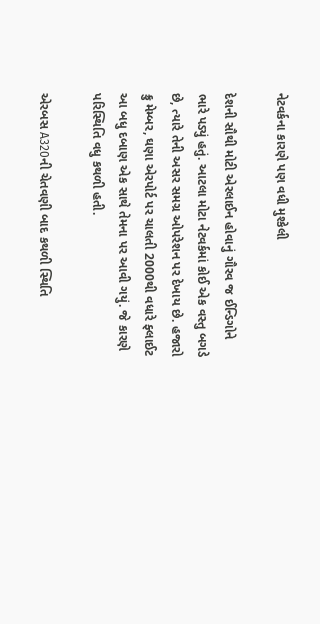નેટવર્કના કારણે પણ વધી મુશ્કેલી

દેશની સૌથી મોટી એરલાઈન હોવાનું ગૌરવ જ ઈન્ડિગોને ભારે પડ્યું હતું. આટલા મોટા નેટવર્કમાં કોઈ એક વસ્તુ બગડે છે, ત્યારે તેની અસર સમગ્ર ઓપરેશન પર દેખાય છે. હજારો ક્રુ મેમ્બર, ઘણા એરપોર્ટ પર ચાલતી 2000થી વધારે ફ્લાઈટ આ બધુ દબાણ એક સાથે તેમના પર આવી ગયું. જે કારણે પરિસ્થિતિ વધુ કથળી હતી.

એરબસ A320ની ચેતવણી બાદ કથળી સ્થિતિ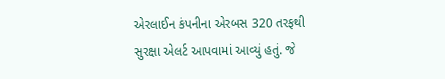એરલાઈન કંપનીના એરબસ 320 તરફથી સુરક્ષા એલર્ટ આપવામાં આવ્યું હતું. જે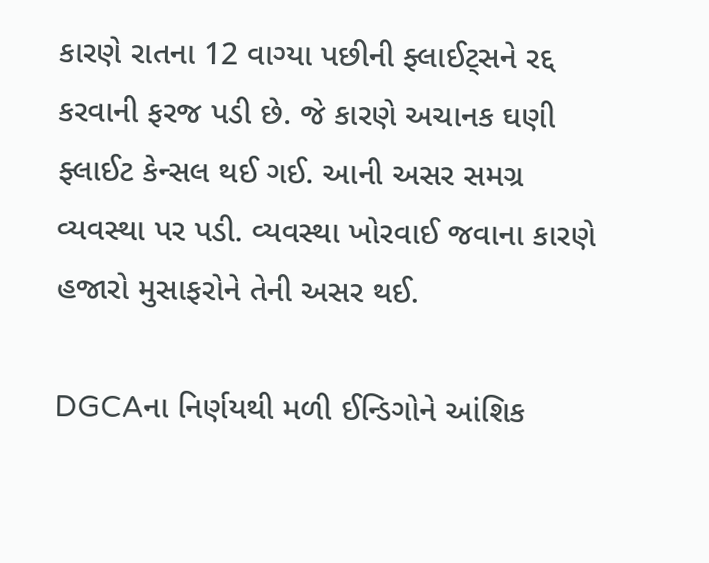કારણે રાતના 12 વાગ્યા પછીની ફ્લાઈટ્સને રદ્દ કરવાની ફરજ પડી છે. જે કારણે અચાનક ઘણી ફ્લાઈટ કેન્સલ થઈ ગઈ. આની અસર સમગ્ર વ્યવસ્થા પર પડી. વ્યવસ્થા ખોરવાઈ જવાના કારણે હજારો મુસાફરોને તેની અસર થઈ.

DGCAના નિર્ણયથી મળી ઈન્ડિગોને આંશિક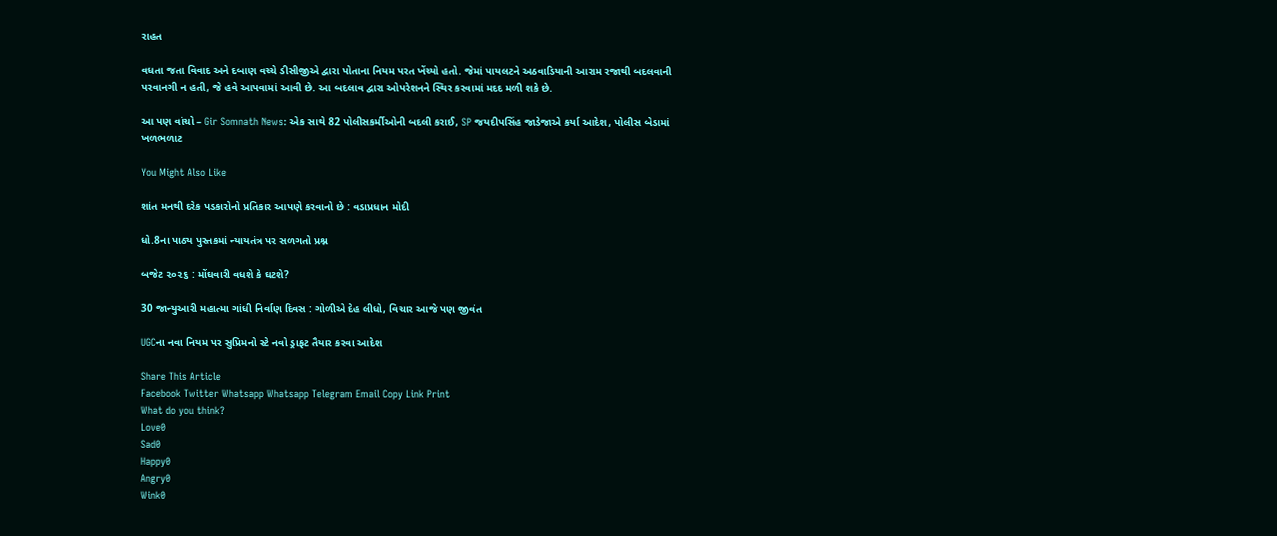રાહત

વધતા જતા વિવાદ અને દબાણ વચ્ચે ડીસીજીએ દ્વારા પોતાના નિયમ પરત ખેંચ્યો હતો. જેમાં પાયલટને અઠવાડિયાની આરામ રજાથી બદલવાની પરવાનગી ન હતી, જે હવે આપવામાં આવી છે. આ બદલાવ દ્વારા ઓપરેશનને સ્થિર કરવામાં મદદ મળી શકે છે.

આ પણ વાંચો – Gir Somnath News: એક સાથે 82 પોલીસકર્મીઓની બદલી કરાઈ, SP જયદીપસિંહ જાડેજાએ કર્યા આદેશ, પોલીસ બેડામાં ખળભળાટ

You Might Also Like

શાંત મનથી દરેક પડકારોનો પ્રતિકાર આપણે કરવાનો છે : વડાપ્રધાન મોદી

ધો.8ના પાઠ્ય પુસ્તકમાં ન્યાયતંત્ર પર સળગતો પ્રશ્ન

બજેટ ૨૦૨૬ : મોંઘવારી વધશે કે ઘટશે?

30 જાન્યુઆરી મહાત્મા ગાંધી નિર્વાણ દિવસ : ગોળીએ દેહ લીધો, વિચાર આજે પણ જીવંત

UGCના નવા નિયમ પર સુપ્રિમનો સ્ટે નવો ડ્રાફટ તૈયાર કરવા આદેશ

Share This Article
Facebook Twitter Whatsapp Whatsapp Telegram Email Copy Link Print
What do you think?
Love0
Sad0
Happy0
Angry0
Wink0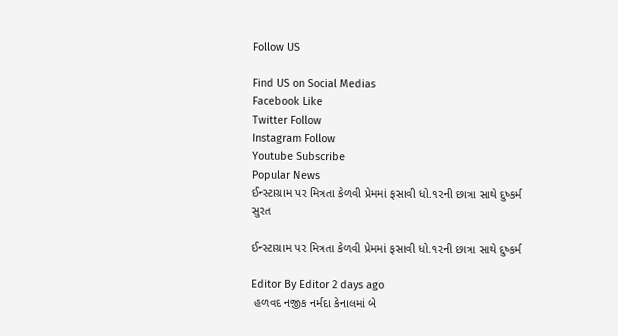Follow US

Find US on Social Medias
Facebook Like
Twitter Follow
Instagram Follow
Youtube Subscribe
Popular News
ઈન્સ્ટાગ્રામ પર મિત્રતા કેળવી પ્રેમમાં ફસાવી ધો.૧૨ની છાત્રા સાથે દુષ્કર્મ
સુરત

ઈન્સ્ટાગ્રામ પર મિત્રતા કેળવી પ્રેમમાં ફસાવી ધો.૧૨ની છાત્રા સાથે દુષ્કર્મ

Editor By Editor 2 days ago
 હળવદ નજીક નર્મદા કેનાલમાં બે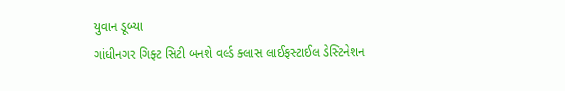યુવાન ડૂબ્યા
ગાંધીનગર ગિફ્ટ સિટી બનશે વર્લ્ડ ક્લાસ લાઈફસ્ટાઈલ ડેસ્ટિનેશન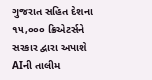ગુજરાત સહિત દેશના ૧૫,૦૦૦ ક્રિએટર્સને સરકાર દ્વારા અપાશે AIની તાલીમ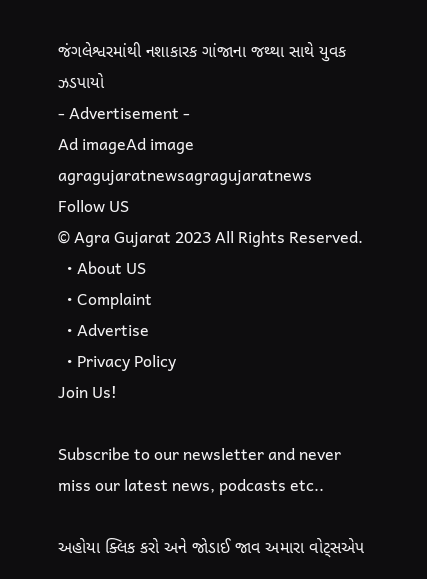જંગલેશ્વરમાંથી નશાકારક ગાંજાના જથ્થા સાથે યુવક ઝડપાયો
- Advertisement -
Ad imageAd image
agragujaratnewsagragujaratnews
Follow US
© Agra Gujarat 2023 All Rights Reserved.
  • About US
  • Complaint
  • Advertise
  • Privacy Policy
Join Us!

Subscribe to our newsletter and never miss our latest news, podcasts etc..

અહોયા ક્લિક કરો અને જોડાઈ જાવ અમારા વોટ્સએપ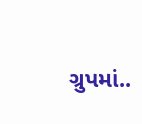ગ્રુપમાં..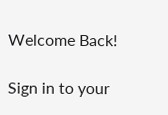Welcome Back!

Sign in to your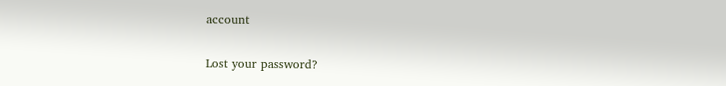account

Lost your password?